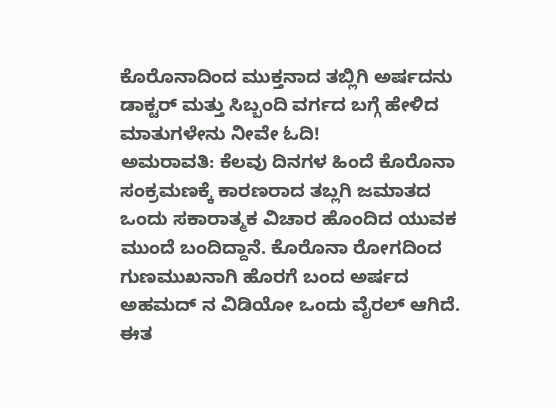ಕೊರೊನಾದಿಂದ ಮುಕ್ತನಾದ ತಬ್ಲಿಗಿ ಅರ್ಷದನು ಡಾಕ್ಟರ್ ಮತ್ತು ಸಿಬ್ಬಂದಿ ವರ್ಗದ ಬಗ್ಗೆ ಹೇಳಿದ ಮಾತುಗಳೇನು ನೀವೇ ಓದಿ!
ಅಮರಾವತಿ: ಕೆಲವು ದಿನಗಳ ಹಿಂದೆ ಕೊರೊನಾ ಸಂಕ್ರಮಣಕ್ಕೆ ಕಾರಣರಾದ ತಬ್ಲಗಿ ಜಮಾತದ ಒಂದು ಸಕಾರಾತ್ಮಕ ವಿಚಾರ ಹೊಂದಿದ ಯುವಕ ಮುಂದೆ ಬಂದಿದ್ದಾನೆ. ಕೊರೊನಾ ರೋಗದಿಂದ ಗುಣಮುಖನಾಗಿ ಹೊರಗೆ ಬಂದ ಅರ್ಷದ ಅಹಮದ್ ನ ವಿಡಿಯೋ ಒಂದು ವೈರಲ್ ಆಗಿದೆ. ಈತ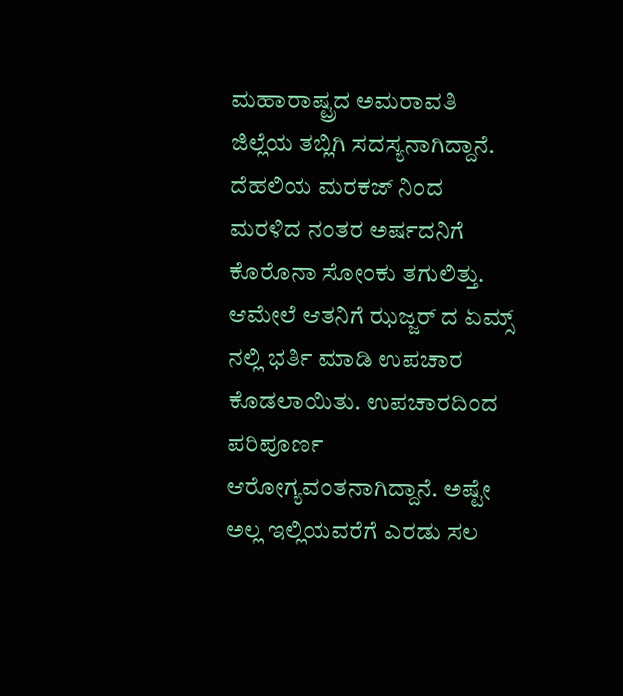ಮಹಾರಾಷ್ಟ್ರದ ಅಮರಾವತಿ ಜಿಲ್ಲೆಯ ತಬ್ಲಿಗಿ ಸದಸ್ಯನಾಗಿದ್ದಾನೆ.
ದೆಹಲಿಯ ಮರಕಜ್ ನಿಂದ ಮರಳಿದ ನಂತರ ಅರ್ಷದನಿಗೆ ಕೊರೊನಾ ಸೋಂಕು ತಗುಲಿತ್ತು. ಆಮೇಲೆ ಆತನಿಗೆ ಝಜ್ಜರ್ ದ ಏಮ್ಸ್ ನಲ್ಲಿ ಭರ್ತಿ ಮಾಡಿ ಉಪಚಾರ ಕೊಡಲಾಯಿತು. ಉಪಚಾರದಿಂದ ಪರಿಪೂರ್ಣ ಆರೋಗ್ಯವಂತನಾಗಿದ್ದಾನೆ. ಅಷ್ಟೇ ಅಲ್ಲ ಇಲ್ಲಿಯವರೆಗೆ ಎರಡು ಸಲ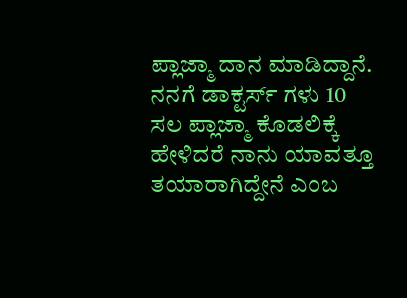ಪ್ಲಾಜ್ಮಾ ದಾನ ಮಾಡಿದ್ದಾನೆ. ನನಗೆ ಡಾಕ್ಟರ್ಸ್ ಗಳು 10 ಸಲ ಪ್ಲಾಜ್ಮಾ ಕೊಡಲಿಕ್ಕೆ ಹೇಳಿದರೆ ನಾನು ಯಾವತ್ತೂ ತಯಾರಾಗಿದ್ದೇನೆ ಎಂಬ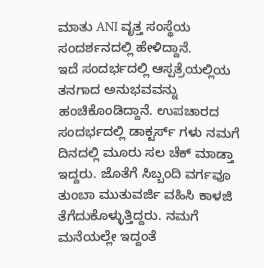ಮಾತು ANI ವೃತ್ತ ಸಂಸ್ಥೆಯ ಸಂದರ್ಶನದಲ್ಲಿ ಹೇಳಿದ್ದಾನೆ.
ಇದೆ ಸಂದರ್ಭದಲ್ಲಿ ಆಸ್ಪತ್ರೆಯಲ್ಲಿಯ ತನಗಾದ ಅನುಭವವನ್ನು ಹಂಚಿಕೊಂಡಿದ್ದಾನೆ. ಉಪಚಾರದ ಸಂದರ್ಭದಲ್ಲಿ ಡಾಕ್ಟರ್ಸ್ ಗಳು ನಮಗೆ ದಿನದಲ್ಲಿ ಮೂರು ಸಲ ಚೆಕ್ ಮಾಡ್ತಾ ಇದ್ದರು. ಜೊತೆಗೆ ಸಿಬ್ಬಂದಿ ವರ್ಗವೂ ತುಂಬಾ ಮುತುವರ್ಜಿ ವಹಿಸಿ ಕಾಳಜಿ ತೆಗೆದುಕೊಳ್ಳುತ್ತಿದ್ದರು. ನಮಗೆ ಮನೆಯಲ್ಲೇ ಇದ್ದಂತೆ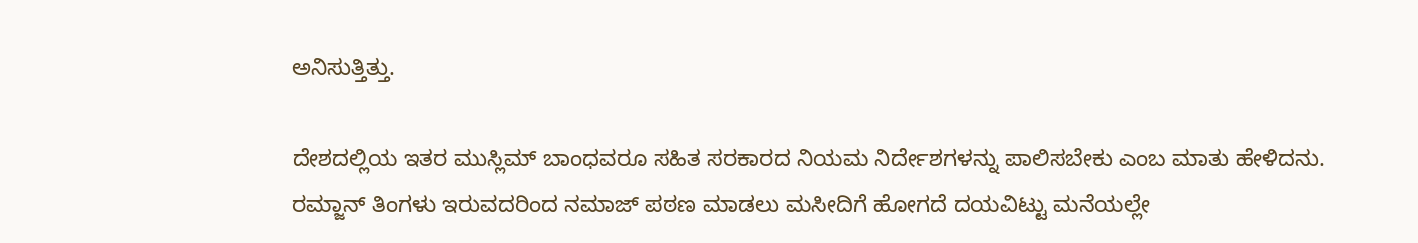ಅನಿಸುತ್ತಿತ್ತು.

ದೇಶದಲ್ಲಿಯ ಇತರ ಮುಸ್ಲಿಮ್ ಬಾಂಧವರೂ ಸಹಿತ ಸರಕಾರದ ನಿಯಮ ನಿರ್ದೇಶಗಳನ್ನು ಪಾಲಿಸಬೇಕು ಎಂಬ ಮಾತು ಹೇಳಿದನು. ರಮ್ಜಾನ್ ತಿಂಗಳು ಇರುವದರಿಂದ ನಮಾಜ್ ಪಠಣ ಮಾಡಲು ಮಸೀದಿಗೆ ಹೋಗದೆ ದಯವಿಟ್ಟು ಮನೆಯಲ್ಲೇ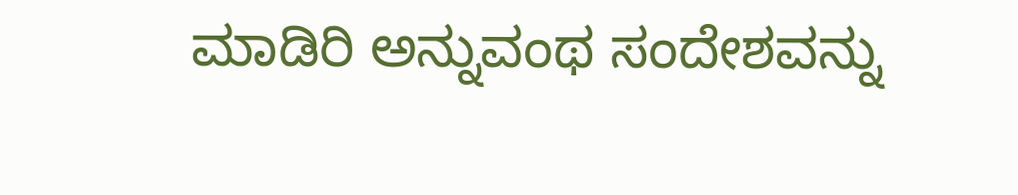ಮಾಡಿರಿ ಅನ್ನುವಂಥ ಸಂದೇಶವನ್ನು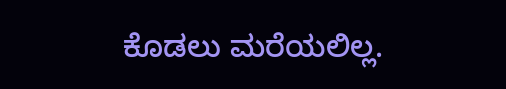ಕೊಡಲು ಮರೆಯಲಿಲ್ಲ.